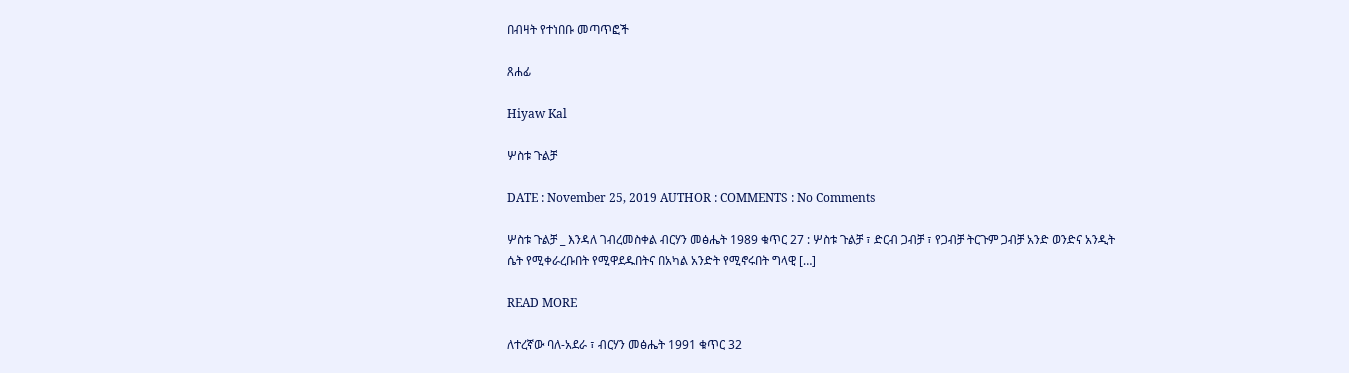በብዛት የተነበቡ መጣጥፎች

ጸሐፊ

Hiyaw Kal

ሦስቱ ጉልቻ

DATE : November 25, 2019 AUTHOR : COMMENTS : No Comments

ሦስቱ ጉልቻ _ እንዳለ ገብረመስቀል ብርሃን መፅሔት 1989 ቁጥር 27 : ሦስቱ ጉልቻ ፣ ድርብ ጋብቻ ፣ የጋብቻ ትርጉም ጋብቻ አንድ ወንድና አንዲት ሴት የሚቀራረቡበት የሚዋደዱበትና በአካል አንድት የሚኖሩበት ግላዊ […]

READ MORE

ለተረኛው ባለ-አደራ ፣ ብርሃን መፅሔት 1991 ቁጥር 32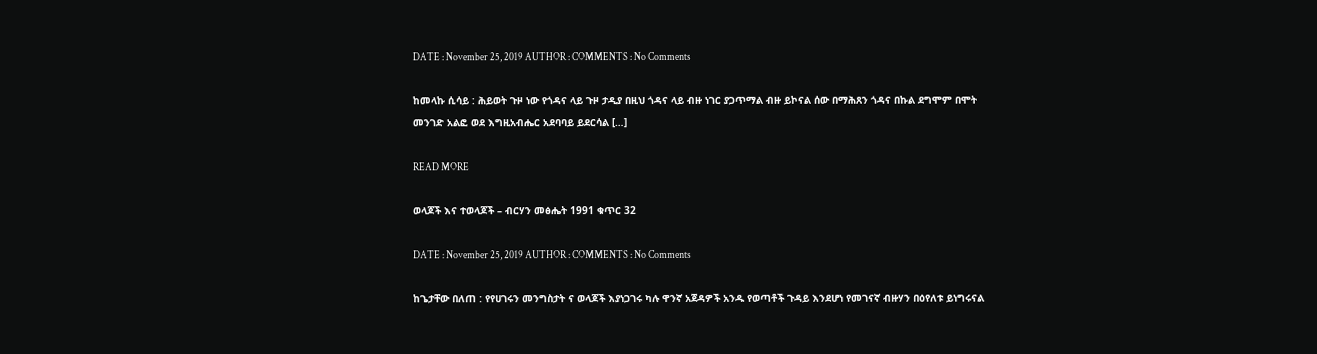DATE : November 25, 2019 AUTHOR : COMMENTS : No Comments

ከመላኩ ሲሳይ : ሕይወት ጉዞ ነው የጎዳና ላይ ጉዞ ታዲያ በዚህ ጎዳና ላይ ብዙ ነገር ያጋጥማል ብዙ ይኮናል ሰው በማሕጸን ጎዳና በኩል ደግሞም በሞት መንገድ አልፎ ወደ እግዚአብሔር አደባባይ ይደርሳል […]

READ MORE

ወላጆች እና ተወላጆች – ብርሃን መፅሔት 1991 ቁጥር 32

DATE : November 25, 2019 AUTHOR : COMMENTS : No Comments

ከጌታቸው በለጠ : የየሀገሩን መንግስታት ና ወላጆች እያነጋገሩ ካሉ ዋንኛ አጀዳዎች አንዱ የወጣቶች ጉዳይ እንደሆነ የመገናኛ ብዙሃን በዕየለቱ ይነግሩናል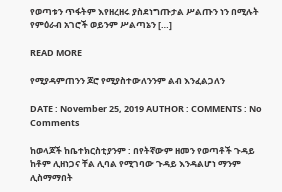የወጣቱን ጥፋትም እየዘረዘሩ ያስደነግጡታል ሥልጡን ነን በሚሉት የምዕራብ አገሮች ወይንም ሥልጣኔን […]

READ MORE

የሚያዳምጠንን ጆሮ የሚያስተውለንንም ልብ እንፈልጋለን

DATE : November 25, 2019 AUTHOR : COMMENTS : No Comments

ከወላጆች ከቤተክርስቲያንም : በየትኛውም ዘመን የወጣቶች ጉዳይ ከቶም ሊዘነጋና ቸል ሊባል የሚገባው ጉዳይ እንዳልሆነ ማንም ሊስማማበት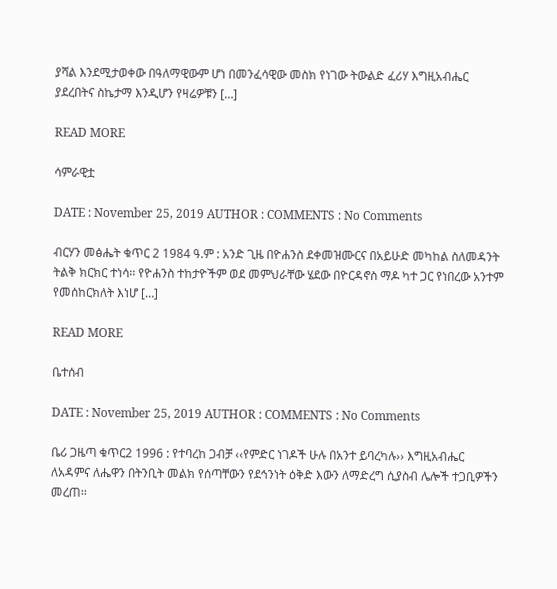ያሻል እንደሚታወቀው በዓለማዊውም ሆነ በመንፈሳዊው መስክ የነገው ትውልድ ፈሪሃ እግዚአብሔር ያደረበትና ስኬታማ እንዲሆን የዛሬዎቹን […]

READ MORE

ሳምራዊቷ

DATE : November 25, 2019 AUTHOR : COMMENTS : No Comments

ብርሃን መፅሔት ቁጥር 2 1984 ዓ.ም : አንድ ጊዜ በዮሐንስ ደቀመዝሙርና በአይሁድ መካከል ስለመዳንት ትልቅ ክርክር ተነሳ፡፡ የዮሐንስ ተከታዮችም ወደ መምህራቸው ሄደው በዮርዳኖስ ማዶ ካተ ጋር የነበረው አንተም የመሰከርክለት እነሆ […]

READ MORE

ቤተሰብ

DATE : November 25, 2019 AUTHOR : COMMENTS : No Comments

ቤሪ ጋዜጣ ቁጥር2 1996 : የተባረከ ጋብቻ ‹‹የምድር ነገዶች ሁሉ በአንተ ይባረካሉ›› እግዚአብሔር ለአዳምና ለሔዋን በትንቢት መልክ የሰጣቸውን የደኅንነት ዕቅድ እውን ለማድረግ ሲያስብ ሌሎች ተጋቢዎችን መረጠ፡፡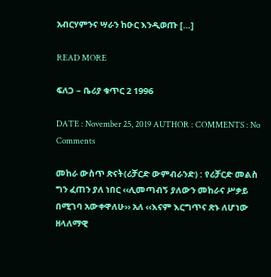አብርሃምንና ሣራን ከዑር እንዲወጡ […]

READ MORE

ፍለጋ – ቤሪያ ቁጥር 2 1996

DATE : November 25, 2019 AUTHOR : COMMENTS : No Comments

መከራ ውስጥ ጽናት(ሪቻርድ ውምብራንድ) : የሪቻርድ መልስ ግን ፈጠን ያለ ነበር ‹‹ሊመጣብኝ ያለውን መከራና ሥቃይ በሚገባ አውቀዋለሁ›› አለ ‹‹እናም እርግጥና ጽኑ ለሆነው ዘላለማዊ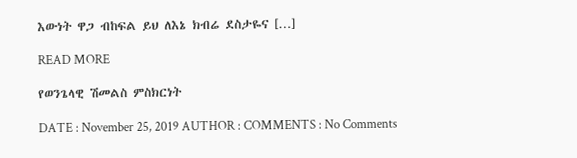እውነት ዋጋ ብከፍል ይህ ለእኔ ክብሬ ደስታዬና […]

READ MORE

የወንጌላዊ ሽመልስ ምስክርነት

DATE : November 25, 2019 AUTHOR : COMMENTS : No Comments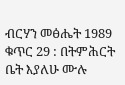ብርሃን መፅሔት 1989 ቁጥር 29 : በትምሕርት ቤት እያለሁ ሙሉ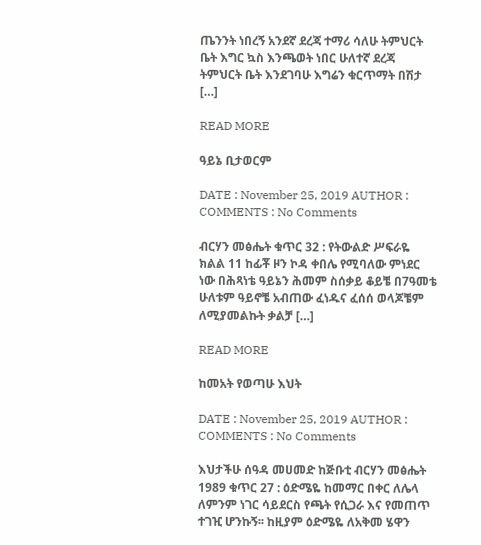ጤንንት ነበረኝ አንደኛ ደረጃ ተማሪ ሳለሁ ትምህርት ቤት እግር ኳስ እንጫወት ነበር ሁለተኛ ደረጃ ትምህርት ቤት እንደገባሁ እግሬን ቁርጥማት በሽታ […]

READ MORE

ዓይኔ ቢታወርም

DATE : November 25, 2019 AUTHOR : COMMENTS : No Comments

ብርሃን መፅሔት ቁጥር 32 : የትውልድ ሥፍራዬ ክልል 11 ከፊቾ ዞን ኮዳ ቀበሌ የሚባለው ምነደር ነው በሕጻነቴ ዓይኔን ሕመም ስሰቃይ ቆይቼ በ7ዓመቴ ሁለቱም ዓይኖቼ አብጠው ፈነዱና ፈሰሰ ወላጆቼም ለሚያመልኩት ቃልቻ […]

READ MORE

ከመአት የወጣሁ እህት

DATE : November 25, 2019 AUTHOR : COMMENTS : No Comments

እህታችሁ ሰዓዳ መሀመድ ከጅቡቲ ብርሃን መፅሔት 1989 ቁጥር 27 : ዕድሜዬ ከመማር በቀር ለሌላ ለምንም ነገር ሳይደርስ የጫት የሲጋራ እና የመጠጥ ተገዢ ሆንኩኝ፡፡ ከዚያም ዕድሜዬ ለአቅመ ሄዋን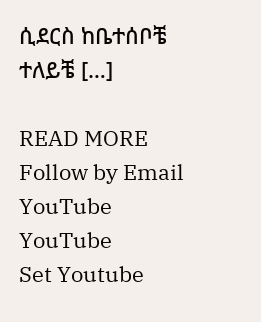ሲደርስ ከቤተሰቦቼ ተለይቼ […]

READ MORE
Follow by Email
YouTube
YouTube
Set Youtube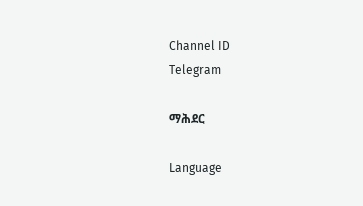Channel ID
Telegram

ማሕደር

Language